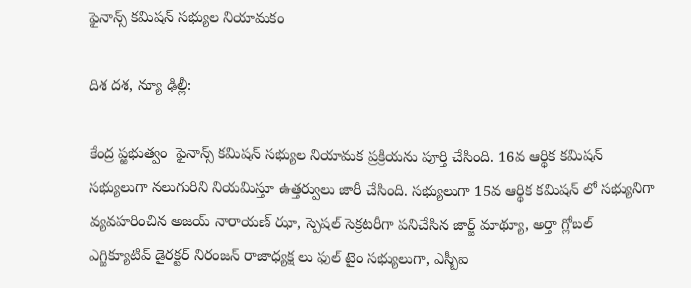ఫైనాన్స్ కమిషన్ సభ్యుల నియామకం

దిశ దశ, న్యూ ఢిల్లీ:

కేంద్ర ప్ఱభుత్వం  ఫైనాన్స్ కమిషన్ సభ్యుల నియామక ప్రక్రియను పూర్తి చేసింది. 16వ ఆర్థిక కమిషన్ సభ్యులుగా నలుగురిని నియమిస్తూ ఉత్తర్వులు జారీ చేసింది. సభ్యులుగా 15వ ఆర్థిక కమిషన్ లో సభ్యునిగా వ్యవహరించిన అజయ్ నారాయణ్ ఝా, స్పెషల్ సెక్రటరీగా పనిచేసిన జార్జ్ మాథ్యూ, అర్తా గ్లోబల్ ఎగ్జిక్యూటివ్ డైరక్టర్ నిరంజన్ రాజాధ్యక్ష లు ఫుల్ టైం సభ్యులుగా, ఎస్బీఐ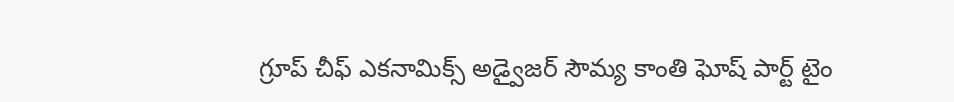గ్రూప్ చీఫ్ ఎకనామిక్స్ అడ్వైజర్ సౌమ్య కాంతి ఘోష్ పార్ట్ టైం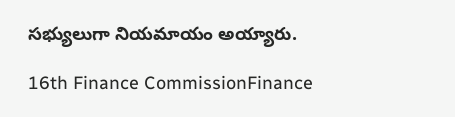సభ్యులుగా నియమాయం అయ్యారు.

16th Finance CommissionFinance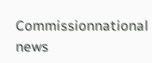Commissionnational news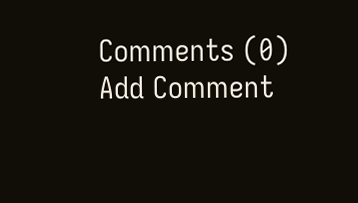Comments (0)
Add Comment